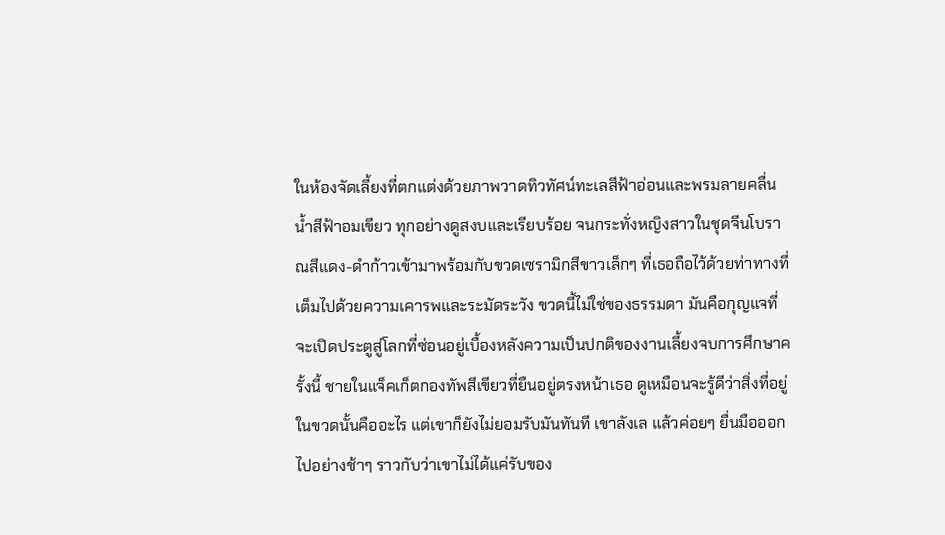ในห้องจัดเลี้ยงที่ตกแต่งด้วยภาพวาดทิวทัศน์ทะเลสีฟ้าอ่อนและพรมลายคลื่นน้ำสีฟ้าอมเขียว ทุกอย่างดูสงบและเรียบร้อย จนกระทั่งหญิงสาวในชุดจีนโบราณสีแดง-ดำก้าวเข้ามาพร้อมกับขวดเซรามิกสีขาวเล็กๆ ที่เธอถือไว้ด้วยท่าทางที่เต็มไปด้วยความเคารพและระมัดระวัง ขวดนี้ไม่ใช่ของธรรมดา มันคือกุญแจที่จะเปิดประตูสู่โลกที่ซ่อนอยู่เบื้องหลังความเป็นปกติของงานเลี้ยงจบการศึกษาครั้งนี้ ชายในแจ็คเก็ตกองทัพสีเขียวที่ยืนอยู่ตรงหน้าเธอ ดูเหมือนจะรู้ดีว่าสิ่งที่อยู่ในขวดนั้นคืออะไร แต่เขาก็ยังไม่ยอมรับมันทันที เขาลังเล แล้วค่อยๆ ยื่นมือออกไปอย่างช้าๆ ราวกับว่าเขาไม่ได้แค่รับของ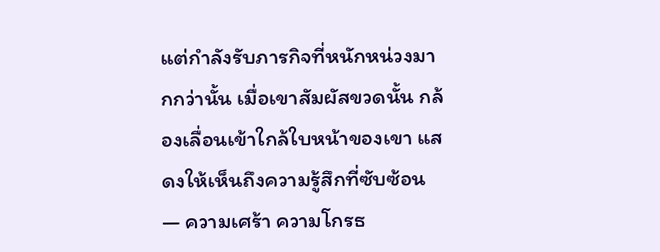แต่กำลังรับภารกิจที่หนักหน่วงมากกว่านั้น เมื่อเขาสัมผัสขวดนั้น กล้องเลื่อนเข้าใกล้ใบหน้าของเขา แสดงให้เห็นถึงความรู้สึกที่ซับซ้อน — ความเศร้า ความโกรธ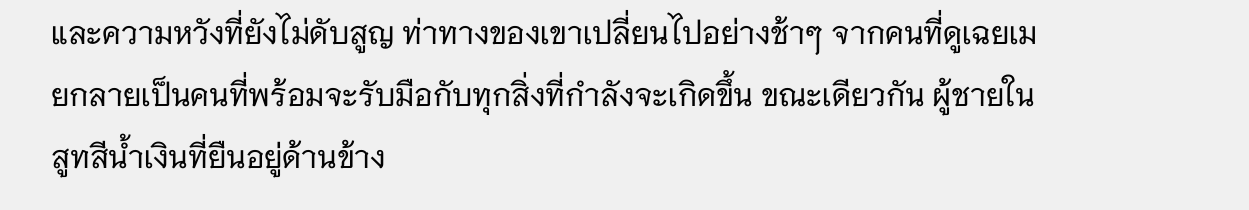และความหวังที่ยังไม่ดับสูญ ท่าทางของเขาเปลี่ยนไปอย่างช้าๆ จากคนที่ดูเฉยเมยกลายเป็นคนที่พร้อมจะรับมือกับทุกสิ่งที่กำลังจะเกิดขึ้น ขณะเดียวกัน ผู้ชายในสูทสีน้ำเงินที่ยืนอยู่ด้านข้าง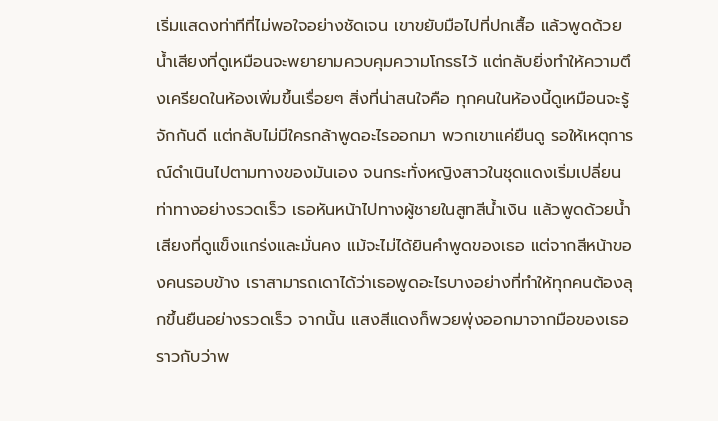เริ่มแสดงท่าทีที่ไม่พอใจอย่างชัดเจน เขาขยับมือไปที่ปกเสื้อ แล้วพูดด้วยน้ำเสียงที่ดูเหมือนจะพยายามควบคุมความโกรธไว้ แต่กลับยิ่งทำให้ความตึงเครียดในห้องเพิ่มขึ้นเรื่อยๆ สิ่งที่น่าสนใจคือ ทุกคนในห้องนี้ดูเหมือนจะรู้จักกันดี แต่กลับไม่มีใครกล้าพูดอะไรออกมา พวกเขาแค่ยืนดู รอให้เหตุการณ์ดำเนินไปตามทางของมันเอง จนกระทั่งหญิงสาวในชุดแดงเริ่มเปลี่ยนท่าทางอย่างรวดเร็ว เธอหันหน้าไปทางผู้ชายในสูทสีน้ำเงิน แล้วพูดด้วยน้ำเสียงที่ดูแข็งแกร่งและมั่นคง แม้จะไม่ได้ยินคำพูดของเธอ แต่จากสีหน้าของคนรอบข้าง เราสามารถเดาได้ว่าเธอพูดอะไรบางอย่างที่ทำให้ทุกคนต้องลุกขึ้นยืนอย่างรวดเร็ว จากนั้น แสงสีแดงก็พวยพุ่งออกมาจากมือของเธอ ราวกับว่าพ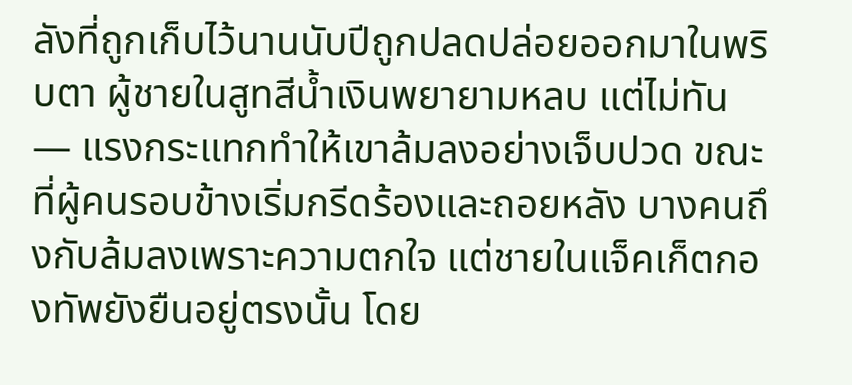ลังที่ถูกเก็บไว้นานนับปีถูกปลดปล่อยออกมาในพริบตา ผู้ชายในสูทสีน้ำเงินพยายามหลบ แต่ไม่ทัน — แรงกระแทกทำให้เขาล้มลงอย่างเจ็บปวด ขณะที่ผู้คนรอบข้างเริ่มกรีดร้องและถอยหลัง บางคนถึงกับล้มลงเพราะความตกใจ แต่ชายในแจ็คเก็ตกองทัพยังยืนอยู่ตรงนั้น โดย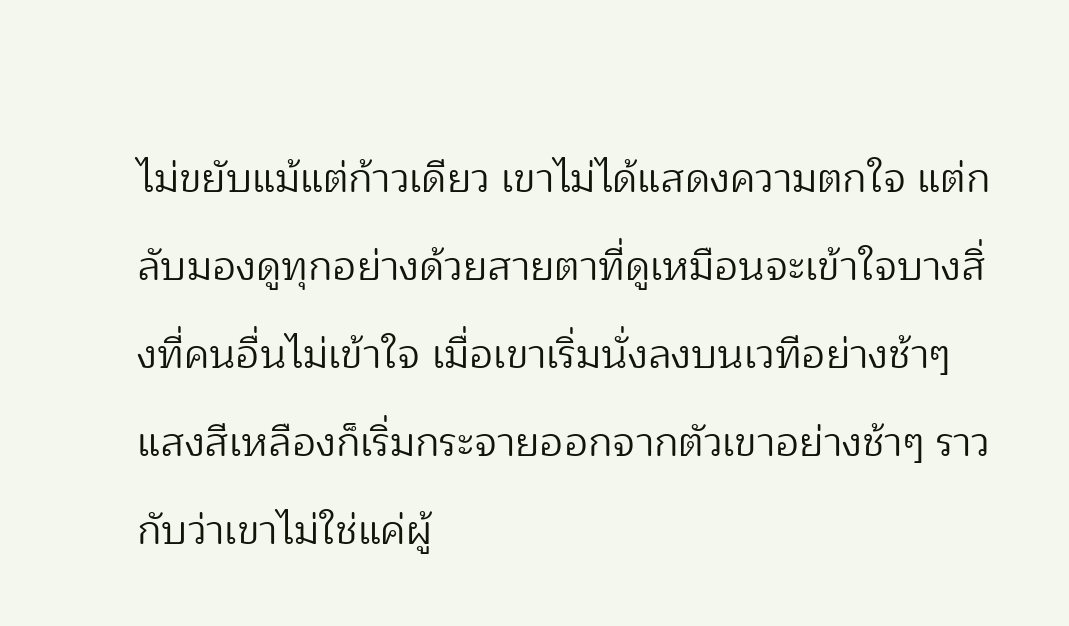ไม่ขยับแม้แต่ก้าวเดียว เขาไม่ได้แสดงความตกใจ แต่กลับมองดูทุกอย่างด้วยสายตาที่ดูเหมือนจะเข้าใจบางสิ่งที่คนอื่นไม่เข้าใจ เมื่อเขาเริ่มนั่งลงบนเวทีอย่างช้าๆ แสงสีเหลืองก็เริ่มกระจายออกจากตัวเขาอย่างช้าๆ ราวกับว่าเขาไม่ใช่แค่ผู้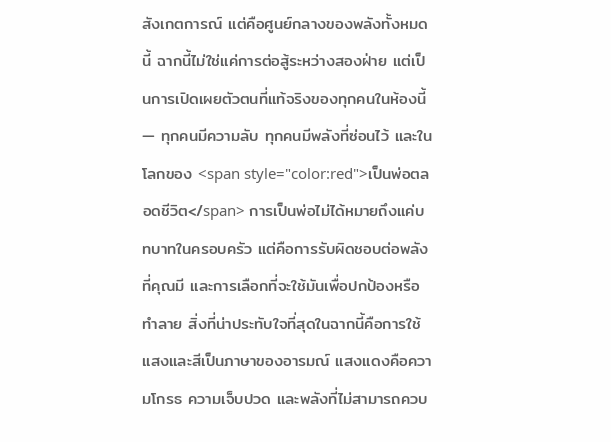สังเกตการณ์ แต่คือศูนย์กลางของพลังทั้งหมดนี้ ฉากนี้ไม่ใช่แค่การต่อสู้ระหว่างสองฝ่าย แต่เป็นการเปิดเผยตัวตนที่แท้จริงของทุกคนในห้องนี้ — ทุกคนมีความลับ ทุกคนมีพลังที่ซ่อนไว้ และในโลกของ <span style="color:red">เป็นพ่อตลอดชีวิต</span> การเป็นพ่อไม่ได้หมายถึงแค่บทบาทในครอบครัว แต่คือการรับผิดชอบต่อพลังที่คุณมี และการเลือกที่จะใช้มันเพื่อปกป้องหรือทำลาย สิ่งที่น่าประทับใจที่สุดในฉากนี้คือการใช้แสงและสีเป็นภาษาของอารมณ์ แสงแดงคือความโกรธ ความเจ็บปวด และพลังที่ไม่สามารถควบ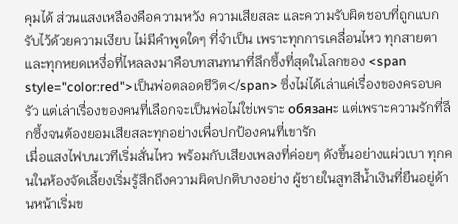คุมได้ ส่วนแสงเหลืองคือความหวัง ความเสียสละ และความรับผิดชอบที่ถูกแบกรับไว้ด้วยความเงียบ ไม่มีคำพูดใดๆ ที่จำเป็น เพราะทุกการเคลื่อนไหว ทุกสายตา และทุกหยดเหงื่อที่ไหลลงมาคือบทสนทนาที่ลึกซึ้งที่สุดในโลกของ <span style="color:red">เป็นพ่อตลอดชีวิต</span> ซึ่งไม่ได้เล่าแค่เรื่องของครอบครัว แต่เล่าเรื่องของคนที่เลือกจะเป็นพ่อไม่ใช่เพราะ обязанะ แต่เพราะความรักที่ลึกซึ้งจนต้องยอมเสียสละทุกอย่างเพื่อปกป้องคนที่เขารัก
เมื่อแสงไฟบนเวทีเริ่มสั่นไหว พร้อมกับเสียงเพลงที่ค่อยๆ ดังขึ้นอย่างแผ่วเบา ทุกคนในห้องจัดเลี้ยงเริ่มรู้สึกถึงความผิดปกติบางอย่าง ผู้ชายในสูทสีน้ำเงินที่ยืนอยู่ด้านหน้าเริ่มข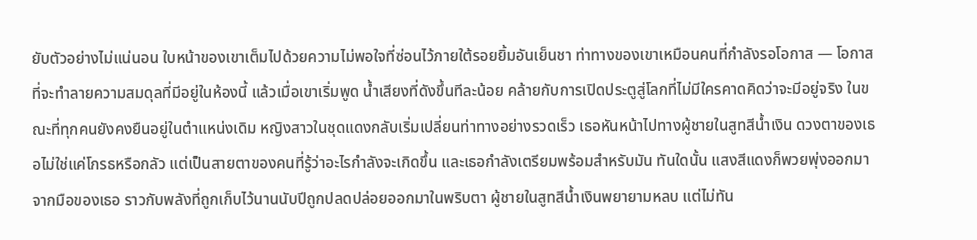ยับตัวอย่างไม่แน่นอน ใบหน้าของเขาเต็มไปด้วยความไม่พอใจที่ซ่อนไว้ภายใต้รอยยิ้มอันเย็นชา ท่าทางของเขาเหมือนคนที่กำลังรอโอกาส — โอกาสที่จะทำลายความสมดุลที่มีอยู่ในห้องนี้ แล้วเมื่อเขาเริ่มพูด น้ำเสียงที่ดังขึ้นทีละน้อย คล้ายกับการเปิดประตูสู่โลกที่ไม่มีใครคาดคิดว่าจะมีอยู่จริง ในขณะที่ทุกคนยังคงยืนอยู่ในตำแหน่งเดิม หญิงสาวในชุดแดงกลับเริ่มเปลี่ยนท่าทางอย่างรวดเร็ว เธอหันหน้าไปทางผู้ชายในสูทสีน้ำเงิน ดวงตาของเธอไม่ใช่แค่โกรธหรือกลัว แต่เป็นสายตาของคนที่รู้ว่าอะไรกำลังจะเกิดขึ้น และเธอกำลังเตรียมพร้อมสำหรับมัน ทันใดนั้น แสงสีแดงก็พวยพุ่งออกมาจากมือของเธอ ราวกับพลังที่ถูกเก็บไว้นานนับปีถูกปลดปล่อยออกมาในพริบตา ผู้ชายในสูทสีน้ำเงินพยายามหลบ แต่ไม่ทัน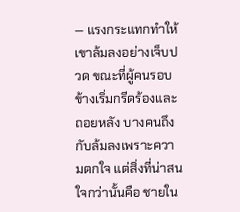— แรงกระแทกทำให้เขาล้มลงอย่างเจ็บปวด ขณะที่ผู้คนรอบข้างเริ่มกรีดร้องและถอยหลัง บางคนถึงกับล้มลงเพราะความตกใจ แต่สิ่งที่น่าสนใจกว่านั้นคือ ชายใน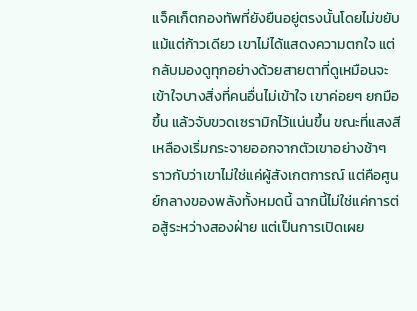แจ็คเก็ตกองทัพที่ยังยืนอยู่ตรงนั้นโดยไม่ขยับแม้แต่ก้าวเดียว เขาไม่ได้แสดงความตกใจ แต่กลับมองดูทุกอย่างด้วยสายตาที่ดูเหมือนจะเข้าใจบางสิ่งที่คนอื่นไม่เข้าใจ เขาค่อยๆ ยกมือขึ้น แล้วจับขวดเซรามิกไว้แน่นขึ้น ขณะที่แสงสีเหลืองเริ่มกระจายออกจากตัวเขาอย่างช้าๆ ราวกับว่าเขาไม่ใช่แค่ผู้สังเกตการณ์ แต่คือศูนย์กลางของพลังทั้งหมดนี้ ฉากนี้ไม่ใช่แค่การต่อสู้ระหว่างสองฝ่าย แต่เป็นการเปิดเผย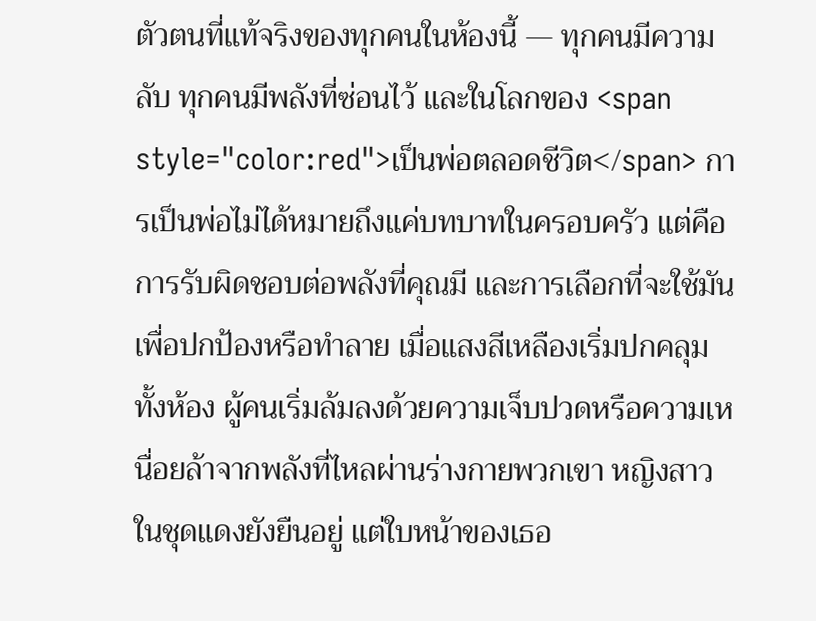ตัวตนที่แท้จริงของทุกคนในห้องนี้ — ทุกคนมีความลับ ทุกคนมีพลังที่ซ่อนไว้ และในโลกของ <span style="color:red">เป็นพ่อตลอดชีวิต</span> การเป็นพ่อไม่ได้หมายถึงแค่บทบาทในครอบครัว แต่คือการรับผิดชอบต่อพลังที่คุณมี และการเลือกที่จะใช้มันเพื่อปกป้องหรือทำลาย เมื่อแสงสีเหลืองเริ่มปกคลุมทั้งห้อง ผู้คนเริ่มล้มลงด้วยความเจ็บปวดหรือความเหนื่อยล้าจากพลังที่ไหลผ่านร่างกายพวกเขา หญิงสาวในชุดแดงยังยืนอยู่ แต่ใบหน้าของเธอ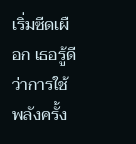เริ่มซีดเผือก เธอรู้ดีว่าการใช้พลังครั้ง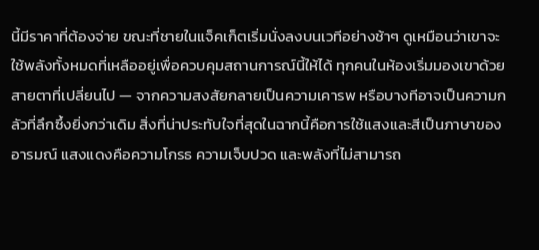นี้มีราคาที่ต้องจ่าย ขณะที่ชายในแจ็คเก็ตเริ่มนั่งลงบนเวทีอย่างช้าๆ ดูเหมือนว่าเขาจะใช้พลังทั้งหมดที่เหลืออยู่เพื่อควบคุมสถานการณ์นี้ให้ได้ ทุกคนในห้องเริ่มมองเขาด้วยสายตาที่เปลี่ยนไป — จากความสงสัยกลายเป็นความเคารพ หรือบางทีอาจเป็นความกลัวที่ลึกซึ้งยิ่งกว่าเดิม สิ่งที่น่าประทับใจที่สุดในฉากนี้คือการใช้แสงและสีเป็นภาษาของอารมณ์ แสงแดงคือความโกรธ ความเจ็บปวด และพลังที่ไม่สามารถ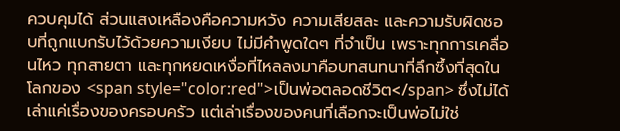ควบคุมได้ ส่วนแสงเหลืองคือความหวัง ความเสียสละ และความรับผิดชอบที่ถูกแบกรับไว้ด้วยความเงียบ ไม่มีคำพูดใดๆ ที่จำเป็น เพราะทุกการเคลื่อนไหว ทุกสายตา และทุกหยดเหงื่อที่ไหลลงมาคือบทสนทนาที่ลึกซึ้งที่สุดในโลกของ <span style="color:red">เป็นพ่อตลอดชีวิต</span> ซึ่งไม่ได้เล่าแค่เรื่องของครอบครัว แต่เล่าเรื่องของคนที่เลือกจะเป็นพ่อไม่ใช่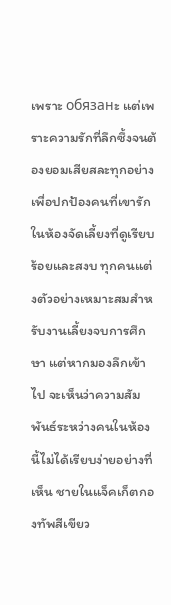เพราะ обязанะ แต่เพราะความรักที่ลึกซึ้งจนต้องยอมเสียสละทุกอย่างเพื่อปกป้องคนที่เขารัก
ในห้องจัดเลี้ยงที่ดูเรียบร้อยและสงบ ทุกคนแต่งตัวอย่างเหมาะสมสำหรับงานเลี้ยงจบการศึกษา แต่หากมองลึกเข้าไป จะเห็นว่าความสัมพันธ์ระหว่างคนในห้องนี้ไม่ได้เรียบง่ายอย่างที่เห็น ชายในแจ็คเก็ตกองทัพสีเขียว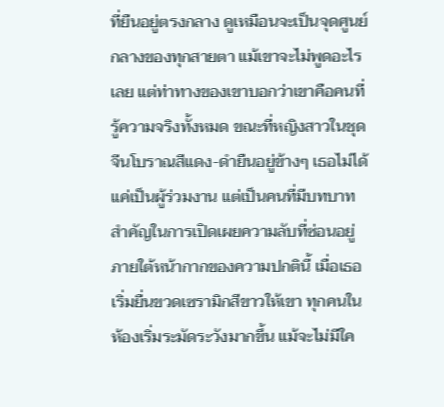ที่ยืนอยู่ตรงกลาง ดูเหมือนจะเป็นจุดศูนย์กลางของทุกสายตา แม้เขาจะไม่พูดอะไรเลย แต่ท่าทางของเขาบอกว่าเขาคือคนที่รู้ความจริงทั้งหมด ขณะที่หญิงสาวในชุดจีนโบราณสีแดง-ดำยืนอยู่ข้างๆ เธอไม่ได้แค่เป็นผู้ร่วมงาน แต่เป็นคนที่มีบทบาทสำคัญในการเปิดเผยความลับที่ซ่อนอยู่ภายใต้หน้ากากของความปกตินี้ เมื่อเธอเริ่มยื่นขวดเซรามิกสีขาวให้เขา ทุกคนในห้องเริ่มระมัดระวังมากขึ้น แม้จะไม่มีใค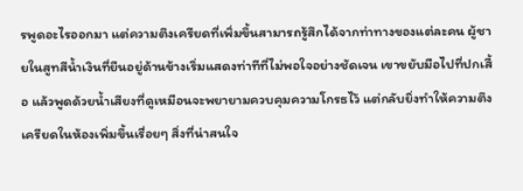รพูดอะไรออกมา แต่ความตึงเครียดที่เพิ่มขึ้นสามารถรู้สึกได้จากท่าทางของแต่ละคน ผู้ชายในสูทสีน้ำเงินที่ยืนอยู่ด้านข้างเริ่มแสดงท่าทีที่ไม่พอใจอย่างชัดเจน เขาขยับมือไปที่ปกเสื้อ แล้วพูดด้วยน้ำเสียงที่ดูเหมือนจะพยายามควบคุมความโกรธไว้ แต่กลับยิ่งทำให้ความตึงเครียดในห้องเพิ่มขึ้นเรื่อยๆ สิ่งที่น่าสนใจ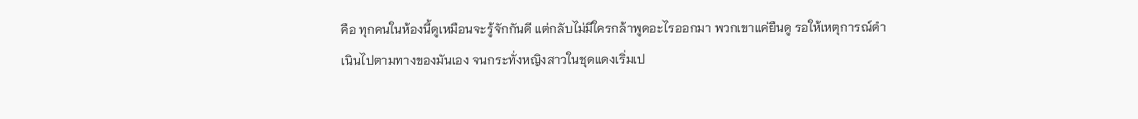คือ ทุกคนในห้องนี้ดูเหมือนจะรู้จักกันดี แต่กลับไม่มีใครกล้าพูดอะไรออกมา พวกเขาแค่ยืนดู รอให้เหตุการณ์ดำเนินไปตามทางของมันเอง จนกระทั่งหญิงสาวในชุดแดงเริ่มเป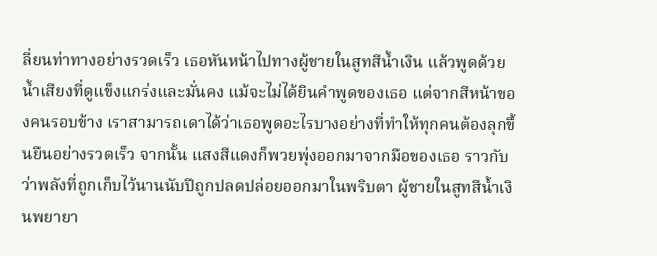ลี่ยนท่าทางอย่างรวดเร็ว เธอหันหน้าไปทางผู้ชายในสูทสีน้ำเงิน แล้วพูดด้วยน้ำเสียงที่ดูแข็งแกร่งและมั่นคง แม้จะไม่ได้ยินคำพูดของเธอ แต่จากสีหน้าของคนรอบข้าง เราสามารถเดาได้ว่าเธอพูดอะไรบางอย่างที่ทำให้ทุกคนต้องลุกขึ้นยืนอย่างรวดเร็ว จากนั้น แสงสีแดงก็พวยพุ่งออกมาจากมือของเธอ ราวกับว่าพลังที่ถูกเก็บไว้นานนับปีถูกปลดปล่อยออกมาในพริบตา ผู้ชายในสูทสีน้ำเงินพยายา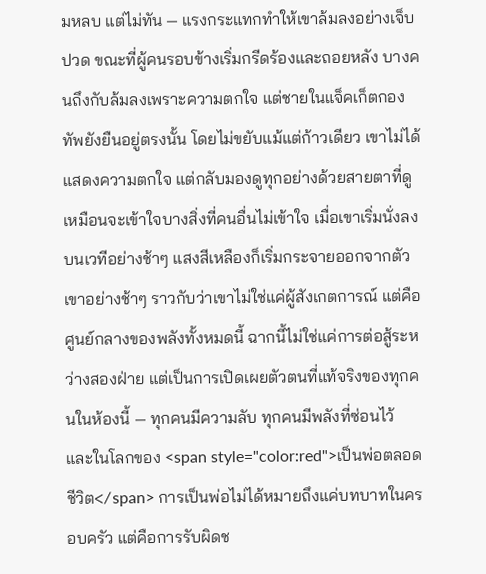มหลบ แต่ไม่ทัน — แรงกระแทกทำให้เขาล้มลงอย่างเจ็บปวด ขณะที่ผู้คนรอบข้างเริ่มกรีดร้องและถอยหลัง บางคนถึงกับล้มลงเพราะความตกใจ แต่ชายในแจ็คเก็ตกองทัพยังยืนอยู่ตรงนั้น โดยไม่ขยับแม้แต่ก้าวเดียว เขาไม่ได้แสดงความตกใจ แต่กลับมองดูทุกอย่างด้วยสายตาที่ดูเหมือนจะเข้าใจบางสิ่งที่คนอื่นไม่เข้าใจ เมื่อเขาเริ่มนั่งลงบนเวทีอย่างช้าๆ แสงสีเหลืองก็เริ่มกระจายออกจากตัวเขาอย่างช้าๆ ราวกับว่าเขาไม่ใช่แค่ผู้สังเกตการณ์ แต่คือศูนย์กลางของพลังทั้งหมดนี้ ฉากนี้ไม่ใช่แค่การต่อสู้ระหว่างสองฝ่าย แต่เป็นการเปิดเผยตัวตนที่แท้จริงของทุกคนในห้องนี้ — ทุกคนมีความลับ ทุกคนมีพลังที่ซ่อนไว้ และในโลกของ <span style="color:red">เป็นพ่อตลอดชีวิต</span> การเป็นพ่อไม่ได้หมายถึงแค่บทบาทในครอบครัว แต่คือการรับผิดช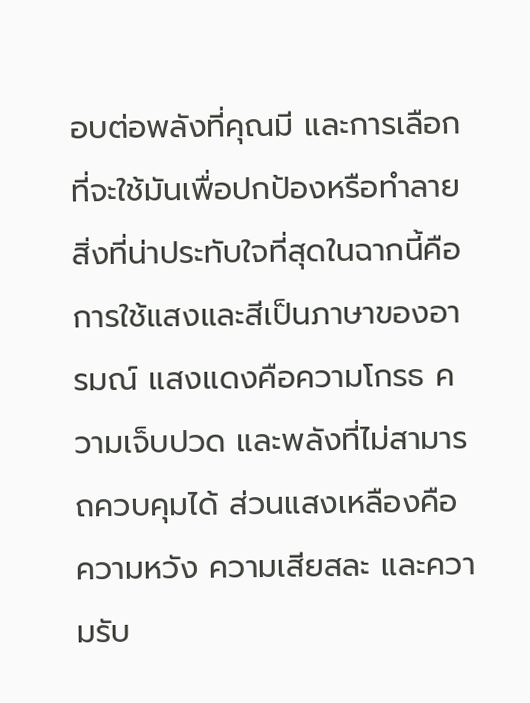อบต่อพลังที่คุณมี และการเลือกที่จะใช้มันเพื่อปกป้องหรือทำลาย สิ่งที่น่าประทับใจที่สุดในฉากนี้คือการใช้แสงและสีเป็นภาษาของอารมณ์ แสงแดงคือความโกรธ ความเจ็บปวด และพลังที่ไม่สามารถควบคุมได้ ส่วนแสงเหลืองคือความหวัง ความเสียสละ และความรับ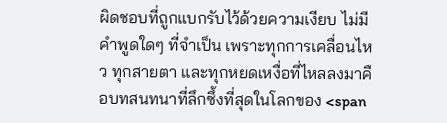ผิดชอบที่ถูกแบกรับไว้ด้วยความเงียบ ไม่มีคำพูดใดๆ ที่จำเป็น เพราะทุกการเคลื่อนไหว ทุกสายตา และทุกหยดเหงื่อที่ไหลลงมาคือบทสนทนาที่ลึกซึ้งที่สุดในโลกของ <span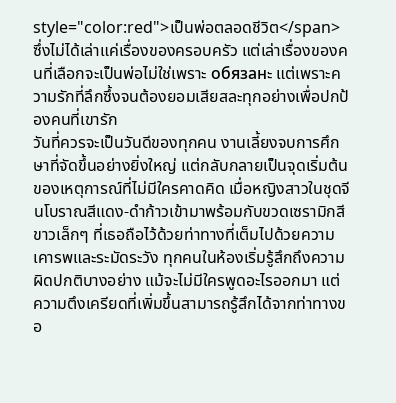style="color:red">เป็นพ่อตลอดชีวิต</span> ซึ่งไม่ได้เล่าแค่เรื่องของครอบครัว แต่เล่าเรื่องของคนที่เลือกจะเป็นพ่อไม่ใช่เพราะ обязанะ แต่เพราะความรักที่ลึกซึ้งจนต้องยอมเสียสละทุกอย่างเพื่อปกป้องคนที่เขารัก
วันที่ควรจะเป็นวันดีของทุกคน งานเลี้ยงจบการศึกษาที่จัดขึ้นอย่างยิ่งใหญ่ แต่กลับกลายเป็นจุดเริ่มต้นของเหตุการณ์ที่ไม่มีใครคาดคิด เมื่อหญิงสาวในชุดจีนโบราณสีแดง-ดำก้าวเข้ามาพร้อมกับขวดเซรามิกสีขาวเล็กๆ ที่เธอถือไว้ด้วยท่าทางที่เต็มไปด้วยความเคารพและระมัดระวัง ทุกคนในห้องเริ่มรู้สึกถึงความผิดปกติบางอย่าง แม้จะไม่มีใครพูดอะไรออกมา แต่ความตึงเครียดที่เพิ่มขึ้นสามารถรู้สึกได้จากท่าทางขอ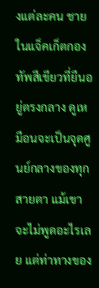งแต่ละคน ชายในแจ็คเก็ตกองทัพสีเขียวที่ยืนอยู่ตรงกลาง ดูเหมือนจะเป็นจุดศูนย์กลางของทุกสายตา แม้เขาจะไม่พูดอะไรเลย แต่ท่าทางของ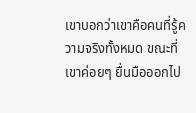เขาบอกว่าเขาคือคนที่รู้ความจริงทั้งหมด ขณะที่เขาค่อยๆ ยื่นมือออกไป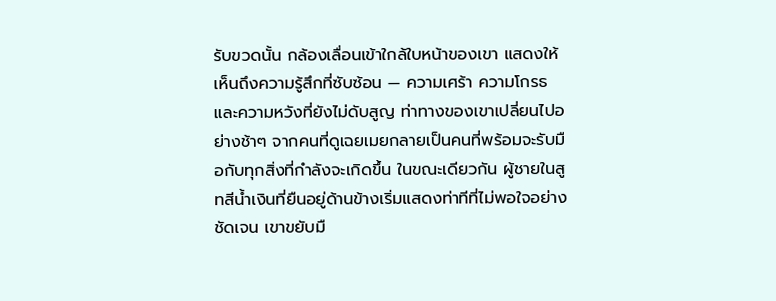รับขวดนั้น กล้องเลื่อนเข้าใกล้ใบหน้าของเขา แสดงให้เห็นถึงความรู้สึกที่ซับซ้อน — ความเศร้า ความโกรธ และความหวังที่ยังไม่ดับสูญ ท่าทางของเขาเปลี่ยนไปอย่างช้าๆ จากคนที่ดูเฉยเมยกลายเป็นคนที่พร้อมจะรับมือกับทุกสิ่งที่กำลังจะเกิดขึ้น ในขณะเดียวกัน ผู้ชายในสูทสีน้ำเงินที่ยืนอยู่ด้านข้างเริ่มแสดงท่าทีที่ไม่พอใจอย่างชัดเจน เขาขยับมื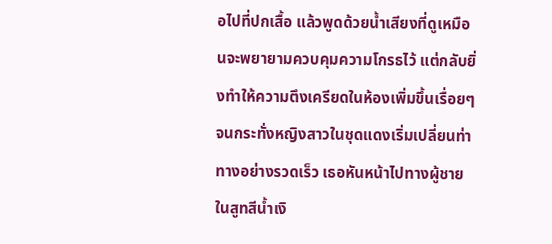อไปที่ปกเสื้อ แล้วพูดด้วยน้ำเสียงที่ดูเหมือนจะพยายามควบคุมความโกรธไว้ แต่กลับยิ่งทำให้ความตึงเครียดในห้องเพิ่มขึ้นเรื่อยๆ จนกระทั่งหญิงสาวในชุดแดงเริ่มเปลี่ยนท่าทางอย่างรวดเร็ว เธอหันหน้าไปทางผู้ชายในสูทสีน้ำเงิ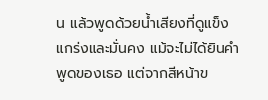น แล้วพูดด้วยน้ำเสียงที่ดูแข็งแกร่งและมั่นคง แม้จะไม่ได้ยินคำพูดของเธอ แต่จากสีหน้าข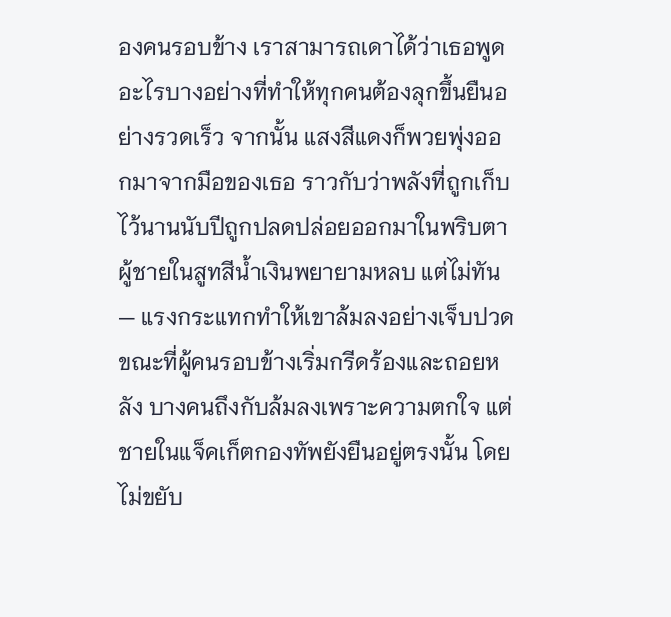องคนรอบข้าง เราสามารถเดาได้ว่าเธอพูดอะไรบางอย่างที่ทำให้ทุกคนต้องลุกขึ้นยืนอย่างรวดเร็ว จากนั้น แสงสีแดงก็พวยพุ่งออกมาจากมือของเธอ ราวกับว่าพลังที่ถูกเก็บไว้นานนับปีถูกปลดปล่อยออกมาในพริบตา ผู้ชายในสูทสีน้ำเงินพยายามหลบ แต่ไม่ทัน — แรงกระแทกทำให้เขาล้มลงอย่างเจ็บปวด ขณะที่ผู้คนรอบข้างเริ่มกรีดร้องและถอยหลัง บางคนถึงกับล้มลงเพราะความตกใจ แต่ชายในแจ็คเก็ตกองทัพยังยืนอยู่ตรงนั้น โดยไม่ขยับ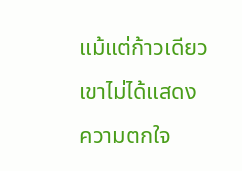แม้แต่ก้าวเดียว เขาไม่ได้แสดงความตกใจ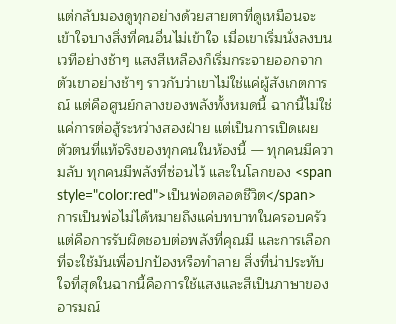แต่กลับมองดูทุกอย่างด้วยสายตาที่ดูเหมือนจะเข้าใจบางสิ่งที่คนอื่นไม่เข้าใจ เมื่อเขาเริ่มนั่งลงบนเวทีอย่างช้าๆ แสงสีเหลืองก็เริ่มกระจายออกจากตัวเขาอย่างช้าๆ ราวกับว่าเขาไม่ใช่แค่ผู้สังเกตการณ์ แต่คือศูนย์กลางของพลังทั้งหมดนี้ ฉากนี้ไม่ใช่แค่การต่อสู้ระหว่างสองฝ่าย แต่เป็นการเปิดเผยตัวตนที่แท้จริงของทุกคนในห้องนี้ — ทุกคนมีความลับ ทุกคนมีพลังที่ซ่อนไว้ และในโลกของ <span style="color:red">เป็นพ่อตลอดชีวิต</span> การเป็นพ่อไม่ได้หมายถึงแค่บทบาทในครอบครัว แต่คือการรับผิดชอบต่อพลังที่คุณมี และการเลือกที่จะใช้มันเพื่อปกป้องหรือทำลาย สิ่งที่น่าประทับใจที่สุดในฉากนี้คือการใช้แสงและสีเป็นภาษาของอารมณ์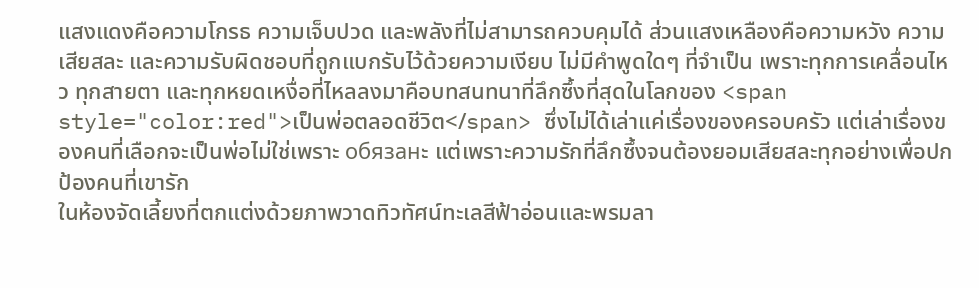แสงแดงคือความโกรธ ความเจ็บปวด และพลังที่ไม่สามารถควบคุมได้ ส่วนแสงเหลืองคือความหวัง ความเสียสละ และความรับผิดชอบที่ถูกแบกรับไว้ด้วยความเงียบ ไม่มีคำพูดใดๆ ที่จำเป็น เพราะทุกการเคลื่อนไหว ทุกสายตา และทุกหยดเหงื่อที่ไหลลงมาคือบทสนทนาที่ลึกซึ้งที่สุดในโลกของ <span style="color:red">เป็นพ่อตลอดชีวิต</span> ซึ่งไม่ได้เล่าแค่เรื่องของครอบครัว แต่เล่าเรื่องของคนที่เลือกจะเป็นพ่อไม่ใช่เพราะ обязанะ แต่เพราะความรักที่ลึกซึ้งจนต้องยอมเสียสละทุกอย่างเพื่อปกป้องคนที่เขารัก
ในห้องจัดเลี้ยงที่ตกแต่งด้วยภาพวาดทิวทัศน์ทะเลสีฟ้าอ่อนและพรมลา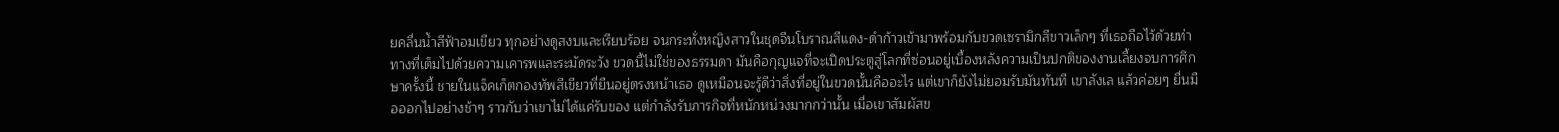ยคลื่นน้ำสีฟ้าอมเขียว ทุกอย่างดูสงบและเรียบร้อย จนกระทั่งหญิงสาวในชุดจีนโบราณสีแดง-ดำก้าวเข้ามาพร้อมกับขวดเซรามิกสีขาวเล็กๆ ที่เธอถือไว้ด้วยท่าทางที่เต็มไปด้วยความเคารพและระมัดระวัง ขวดนี้ไม่ใช่ของธรรมดา มันคือกุญแจที่จะเปิดประตูสู่โลกที่ซ่อนอยู่เบื้องหลังความเป็นปกติของงานเลี้ยงจบการศึกษาครั้งนี้ ชายในแจ็คเก็ตกองทัพสีเขียวที่ยืนอยู่ตรงหน้าเธอ ดูเหมือนจะรู้ดีว่าสิ่งที่อยู่ในขวดนั้นคืออะไร แต่เขาก็ยังไม่ยอมรับมันทันที เขาลังเล แล้วค่อยๆ ยื่นมือออกไปอย่างช้าๆ ราวกับว่าเขาไม่ได้แค่รับของ แต่กำลังรับภารกิจที่หนักหน่วงมากกว่านั้น เมื่อเขาสัมผัสข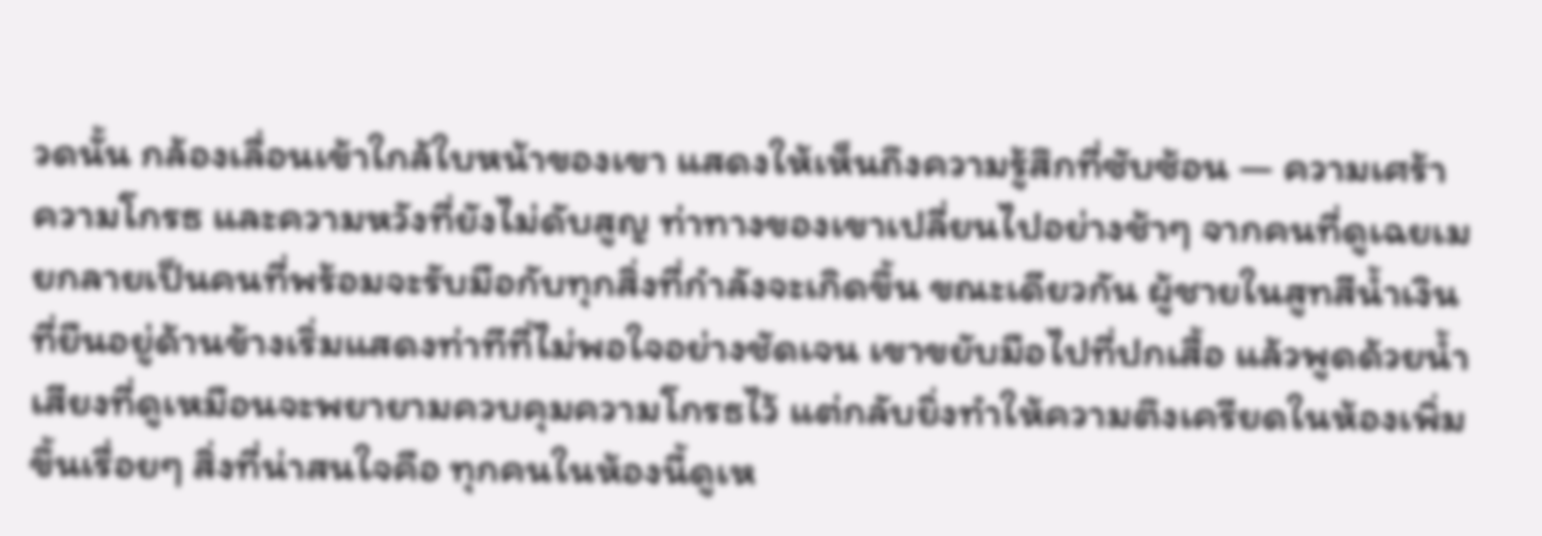วดนั้น กล้องเลื่อนเข้าใกล้ใบหน้าของเขา แสดงให้เห็นถึงความรู้สึกที่ซับซ้อน — ความเศร้า ความโกรธ และความหวังที่ยังไม่ดับสูญ ท่าทางของเขาเปลี่ยนไปอย่างช้าๆ จากคนที่ดูเฉยเมยกลายเป็นคนที่พร้อมจะรับมือกับทุกสิ่งที่กำลังจะเกิดขึ้น ขณะเดียวกัน ผู้ชายในสูทสีน้ำเงินที่ยืนอยู่ด้านข้างเริ่มแสดงท่าทีที่ไม่พอใจอย่างชัดเจน เขาขยับมือไปที่ปกเสื้อ แล้วพูดด้วยน้ำเสียงที่ดูเหมือนจะพยายามควบคุมความโกรธไว้ แต่กลับยิ่งทำให้ความตึงเครียดในห้องเพิ่มขึ้นเรื่อยๆ สิ่งที่น่าสนใจคือ ทุกคนในห้องนี้ดูเห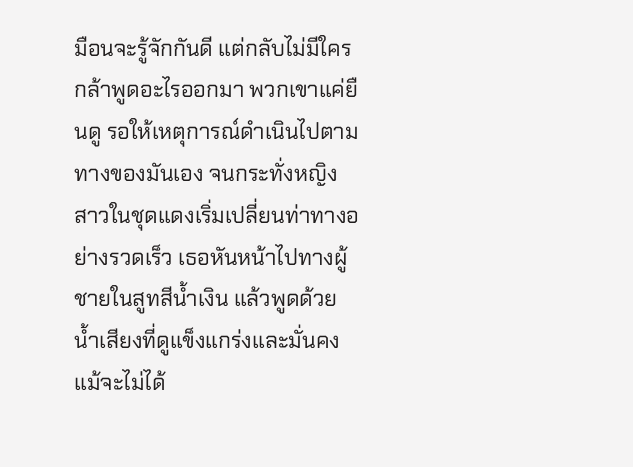มือนจะรู้จักกันดี แต่กลับไม่มีใครกล้าพูดอะไรออกมา พวกเขาแค่ยืนดู รอให้เหตุการณ์ดำเนินไปตามทางของมันเอง จนกระทั่งหญิงสาวในชุดแดงเริ่มเปลี่ยนท่าทางอย่างรวดเร็ว เธอหันหน้าไปทางผู้ชายในสูทสีน้ำเงิน แล้วพูดด้วยน้ำเสียงที่ดูแข็งแกร่งและมั่นคง แม้จะไม่ได้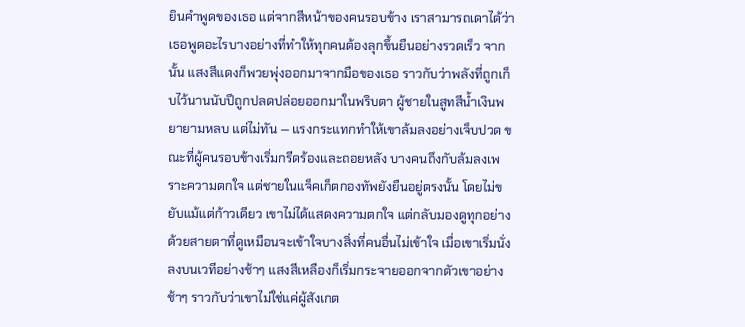ยินคำพูดของเธอ แต่จากสีหน้าของคนรอบข้าง เราสามารถเดาได้ว่าเธอพูดอะไรบางอย่างที่ทำให้ทุกคนต้องลุกขึ้นยืนอย่างรวดเร็ว จากนั้น แสงสีแดงก็พวยพุ่งออกมาจากมือของเธอ ราวกับว่าพลังที่ถูกเก็บไว้นานนับปีถูกปลดปล่อยออกมาในพริบตา ผู้ชายในสูทสีน้ำเงินพยายามหลบ แต่ไม่ทัน — แรงกระแทกทำให้เขาล้มลงอย่างเจ็บปวด ขณะที่ผู้คนรอบข้างเริ่มกรีดร้องและถอยหลัง บางคนถึงกับล้มลงเพราะความตกใจ แต่ชายในแจ็คเก็ตกองทัพยังยืนอยู่ตรงนั้น โดยไม่ขยับแม้แต่ก้าวเดียว เขาไม่ได้แสดงความตกใจ แต่กลับมองดูทุกอย่างด้วยสายตาที่ดูเหมือนจะเข้าใจบางสิ่งที่คนอื่นไม่เข้าใจ เมื่อเขาเริ่มนั่งลงบนเวทีอย่างช้าๆ แสงสีเหลืองก็เริ่มกระจายออกจากตัวเขาอย่างช้าๆ ราวกับว่าเขาไม่ใช่แค่ผู้สังเกต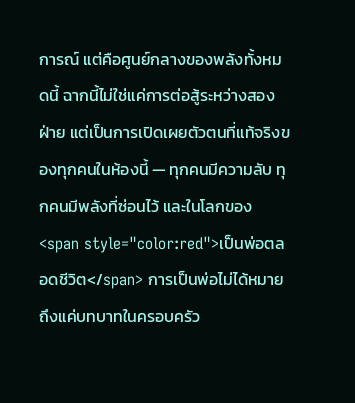การณ์ แต่คือศูนย์กลางของพลังทั้งหมดนี้ ฉากนี้ไม่ใช่แค่การต่อสู้ระหว่างสองฝ่าย แต่เป็นการเปิดเผยตัวตนที่แท้จริงของทุกคนในห้องนี้ — ทุกคนมีความลับ ทุกคนมีพลังที่ซ่อนไว้ และในโลกของ <span style="color:red">เป็นพ่อตลอดชีวิต</span> การเป็นพ่อไม่ได้หมายถึงแค่บทบาทในครอบครัว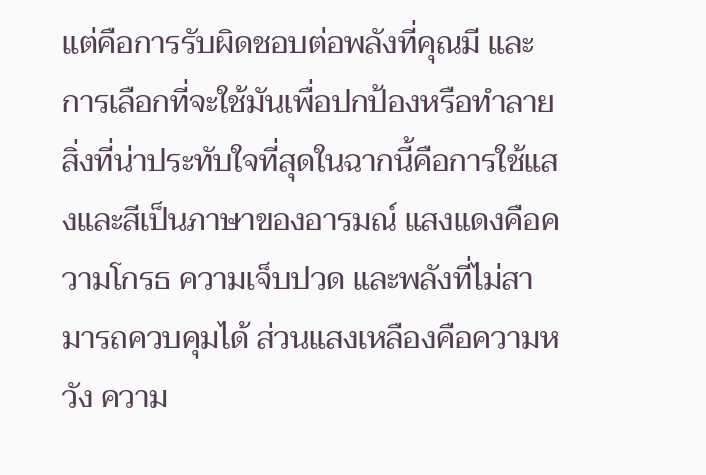แต่คือการรับผิดชอบต่อพลังที่คุณมี และการเลือกที่จะใช้มันเพื่อปกป้องหรือทำลาย สิ่งที่น่าประทับใจที่สุดในฉากนี้คือการใช้แสงและสีเป็นภาษาของอารมณ์ แสงแดงคือความโกรธ ความเจ็บปวด และพลังที่ไม่สามารถควบคุมได้ ส่วนแสงเหลืองคือความหวัง ความ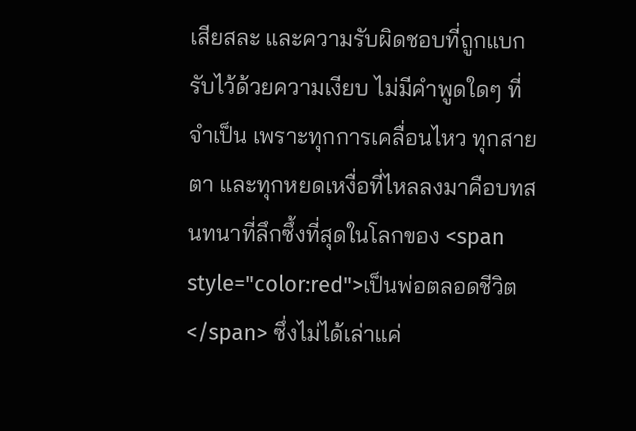เสียสละ และความรับผิดชอบที่ถูกแบกรับไว้ด้วยความเงียบ ไม่มีคำพูดใดๆ ที่จำเป็น เพราะทุกการเคลื่อนไหว ทุกสายตา และทุกหยดเหงื่อที่ไหลลงมาคือบทสนทนาที่ลึกซึ้งที่สุดในโลกของ <span style="color:red">เป็นพ่อตลอดชีวิต</span> ซึ่งไม่ได้เล่าแค่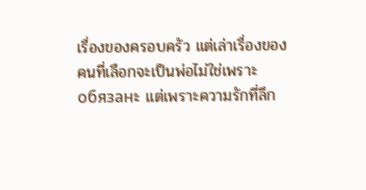เรื่องของครอบครัว แต่เล่าเรื่องของคนที่เลือกจะเป็นพ่อไม่ใช่เพราะ обязанะ แต่เพราะความรักที่ลึก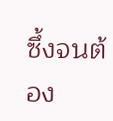ซึ้งจนต้อง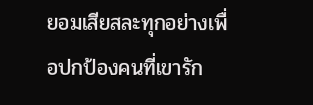ยอมเสียสละทุกอย่างเพื่อปกป้องคนที่เขารัก